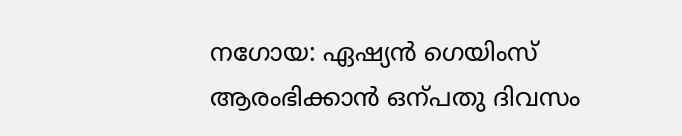നഗോയ: ഏഷ്യൻ ഗെയിംസ് ആരംഭിക്കാൻ ഒന്പതു ദിവസം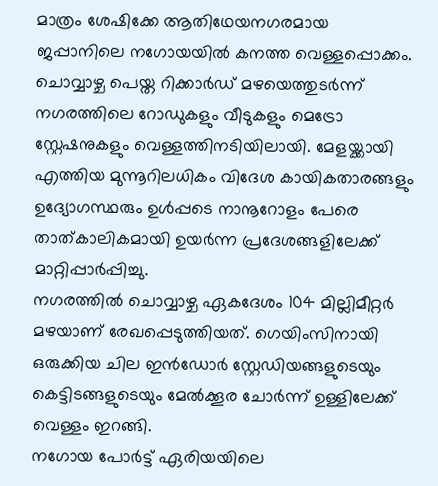മാത്രം ശേഷിക്കേ ആതിഥേയനഗരമായ ജപ്പാനിലെ നഗോയയിൽ കനത്ത വെള്ളപ്പൊക്കം.
ചൊവ്വാഴ്ച പെയ്ത റിക്കാർഡ് മഴയെത്തുടർന്ന് നഗരത്തിലെ റോഡുകളും വീടുകളും മെട്രോ സ്റ്റേഷനുകളും വെള്ളത്തിനടിയിലായി. മേളയ്ക്കായി എത്തിയ മുന്നൂറിലധികം വിദേശ കായികതാരങ്ങളും ഉദ്യോഗസ്ഥരും ഉൾപ്പടെ നാനൂറോളം പേരെ താത്കാലികമായി ഉയർന്ന പ്രദേശങ്ങളിലേക്ക് മാറ്റിപ്പാർപ്പിച്ചു.
നഗരത്തിൽ ചൊവ്വാഴ്ച ഏകദേശം 104 മില്ലിമീറ്റർ മഴയാണ് രേഖപ്പെടുത്തിയത്. ഗെയിംസിനായി ഒരുക്കിയ ചില ഇൻഡോർ സ്റ്റേഡിയങ്ങളുടെയും കെട്ടിടങ്ങളുടെയും മേൽക്കൂര ചോർന്ന് ഉള്ളിലേക്ക് വെള്ളം ഇറങ്ങി.
നഗോയ പോർട്ട് ഏരിയയിലെ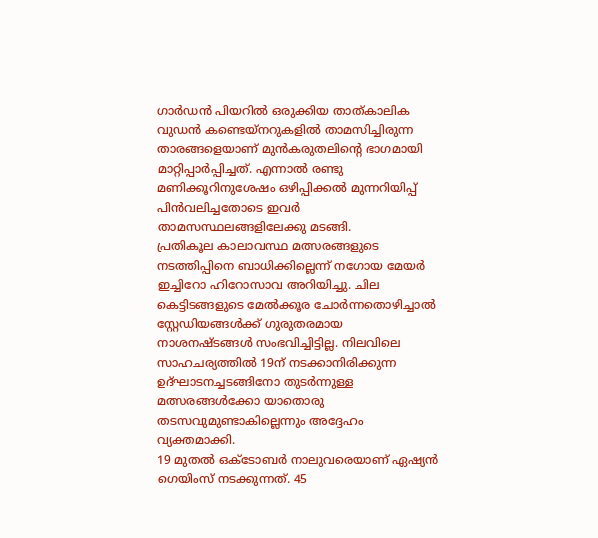ഗാർഡൻ പിയറിൽ ഒരുക്കിയ താത്കാലിക വുഡൻ കണ്ടെയ്നറുകളിൽ താമസിച്ചിരുന്ന താരങ്ങളെയാണ് മുൻകരുതലിന്റെ ഭാഗമായി മാറ്റിപ്പാർപ്പിച്ചത്. എന്നാൽ രണ്ടു മണിക്കൂറിനുശേഷം ഒഴിപ്പിക്കൽ മുന്നറിയിപ്പ് പിൻവലിച്ചതോടെ ഇവർ താമസസ്ഥലങ്ങളിലേക്കു മടങ്ങി.
പ്രതികൂല കാലാവസ്ഥ മത്സരങ്ങളുടെ നടത്തിപ്പിനെ ബാധിക്കില്ലെന്ന് നഗോയ മേയർ ഇച്ചിറോ ഹിറോസാവ അറിയിച്ചു. ചില കെട്ടിടങ്ങളുടെ മേൽക്കൂര ചോർന്നതൊഴിച്ചാൽ സ്റ്റേഡിയങ്ങൾക്ക് ഗുരുതരമായ നാശനഷ്ടങ്ങൾ സംഭവിച്ചിട്ടില്ല. നിലവിലെ സാഹചര്യത്തിൽ 19ന് നടക്കാനിരിക്കുന്ന ഉദ്ഘാടനച്ചടങ്ങിനോ തുടർന്നുള്ള മത്സരങ്ങൾക്കോ യാതൊരു തടസവുമുണ്ടാകില്ലെന്നും അദ്ദേഹം വ്യക്തമാക്കി.
19 മുതൽ ഒക്ടോബർ നാലുവരെയാണ് ഏഷ്യൻ ഗെയിംസ് നടക്കുന്നത്. 45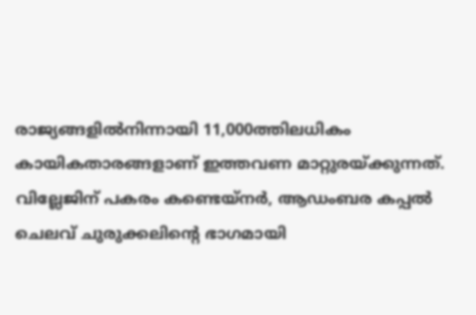രാജ്യങ്ങളിൽനിന്നായി 11,000ത്തിലധികം കായികതാരങ്ങളാണ് ഇത്തവണ മാറ്റുരയ്ക്കുന്നത്.
വില്ലേജിന് പകരം കണ്ടെയ്നർ, ആഡംബര കപ്പൽ
ചെലവ് ചുരുക്കലിന്റെ ഭാഗമായി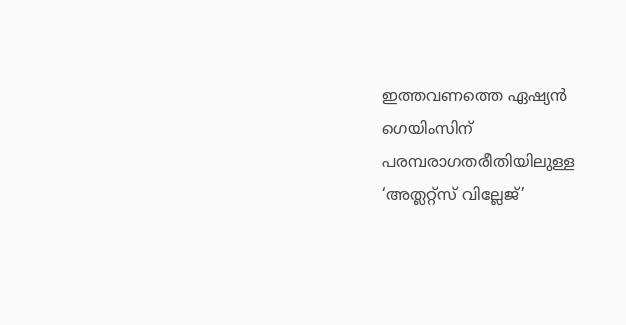ഇത്തവണത്തെ ഏഷ്യൻ ഗെയിംസിന് പരമ്പരാഗതരീതിയിലുള്ള ‘അത്ലറ്റ്സ് വില്ലേജ്’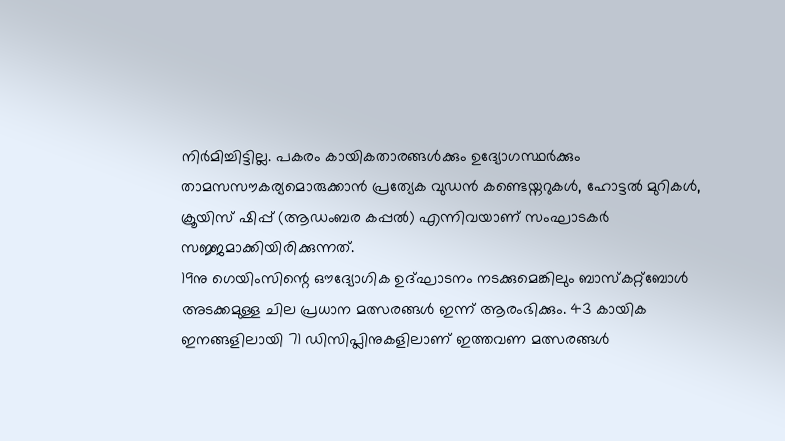നിർമിച്ചിട്ടില്ല. പകരം കായികതാരങ്ങൾക്കും ഉദ്യോഗസ്ഥർക്കും താമസസൗകര്യമൊരുക്കാൻ പ്രത്യേക വുഡൻ കണ്ടെയ്നറുകൾ, ഹോട്ടൽ മുറികൾ, ക്രൂയിസ് ഷിപ്പ് (ആഡംബര കപ്പൽ) എന്നിവയാണ് സംഘാടകർ സജ്ജമാക്കിയിരിക്കുന്നത്.
19നു ഗെയിംസിന്റെ ഔദ്യോഗിക ഉദ്ഘാടനം നടക്കുമെങ്കിലും ബാസ്കറ്റ്ബോൾ അടക്കമുള്ള ചില പ്രധാന മത്സരങ്ങൾ ഇന്ന് ആരംഭിക്കും. 43 കായിക ഇനങ്ങളിലായി 71 ഡിസിപ്ലിനുകളിലാണ് ഇത്തവണ മത്സരങ്ങൾ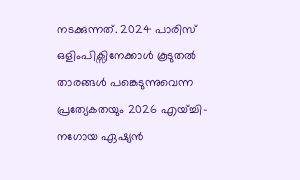നടക്കുന്നത്. 2024 പാരിസ് ഒളിംപിക്സിനേക്കാൾ കൂടുതൽ താരങ്ങൾ പങ്കെടുന്നുവെന്ന പ്രത്യേകതയും 2026 എയ്ച്ചി-നഗോയ ഏഷ്യൻ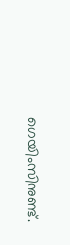ഗെയിംസിനുണ്ട്.